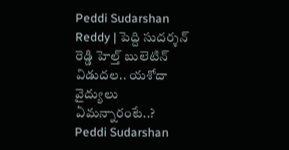Peddi Sudarshan Reddy | పెద్ది సుదర్శన్ రెడ్డి హెల్త్ బులెటిన్ విడుదల.. యశోదా వైద్యులు ఏమన్నారంటే..?
Peddi Sudarshan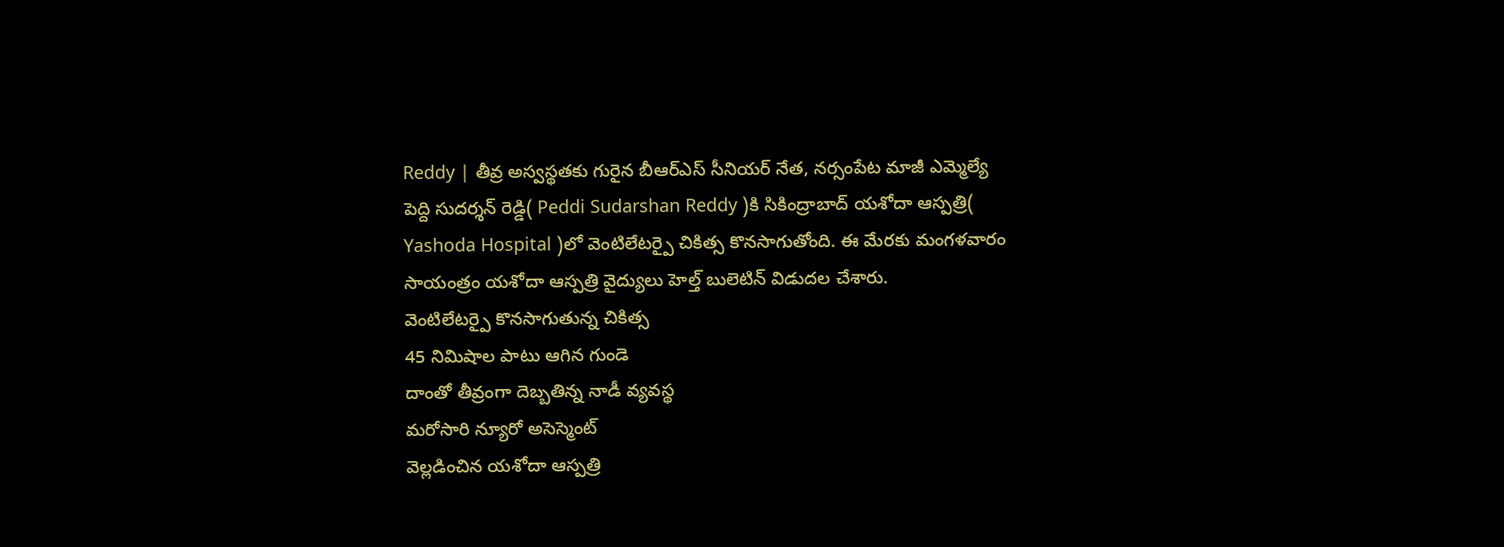Reddy | తీవ్ర అస్వస్థతకు గురైన బీఆర్ఎస్ సీనియర్ నేత, నర్సంపేట మాజీ ఎమ్మెల్యే పెద్ది సుదర్శన్ రెడ్డి( Peddi Sudarshan Reddy )కి సికింద్రాబాద్ యశోదా ఆస్పత్రి( Yashoda Hospital )లో వెంటిలేటర్పై చికిత్స కొనసాగుతోంది. ఈ మేరకు మంగళవారం సాయంత్రం యశోదా ఆస్పత్రి వైద్యులు హెల్త్ బులెటిన్ విడుదల చేశారు.
వెంటిలేటర్పై కొనసాగుతున్న చికిత్స
45 నిమిషాల పాటు ఆగిన గుండె
దాంతో తీవ్రంగా దెబ్బతిన్న నాడీ వ్యవస్థ
మరోసారి న్యూరో అసెస్మెంట్
వెల్లడించిన యశోదా ఆస్పత్రి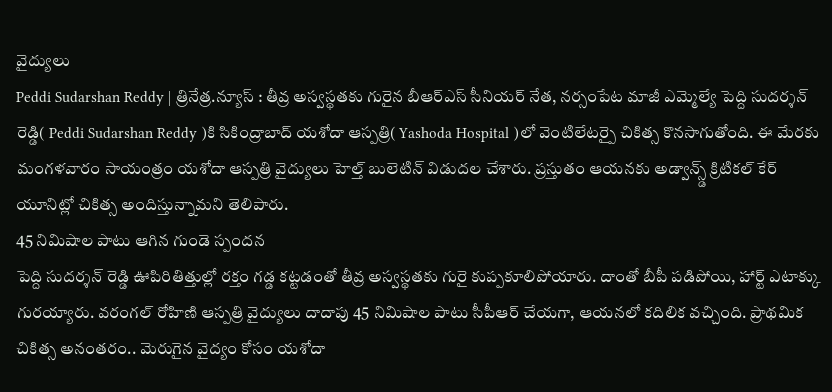వైద్యులు
Peddi Sudarshan Reddy | త్రినేత్ర.న్యూస్ : తీవ్ర అస్వస్థతకు గురైన బీఆర్ఎస్ సీనియర్ నేత, నర్సంపేట మాజీ ఎమ్మెల్యే పెద్ది సుదర్శన్ రెడ్డి( Peddi Sudarshan Reddy )కి సికింద్రాబాద్ యశోదా ఆస్పత్రి( Yashoda Hospital )లో వెంటిలేటర్పై చికిత్స కొనసాగుతోంది. ఈ మేరకు మంగళవారం సాయంత్రం యశోదా ఆస్పత్రి వైద్యులు హెల్త్ బులెటిన్ విడుదల చేశారు. ప్రస్తుతం ఆయనకు అడ్వాన్స్డ్ క్రిటికల్ కేర్ యూనిట్లో చికిత్స అందిస్తున్నామని తెలిపారు.
45 నిమిషాల పాటు ఆగిన గుండె స్పందన
పెద్ది సుదర్శన్ రెడ్డి ఊపిరితిత్తుల్లో రక్తం గడ్డ కట్టడంతో తీవ్ర అస్వస్థతకు గురై కుప్పకూలిపోయారు. దాంతో బీపీ పడిపోయి, హార్ట్ ఎటాక్కు గురయ్యారు. వరంగల్ రోహిణి ఆస్పత్రి వైద్యులు దాదాపు 45 నిమిషాల పాటు సీపీఆర్ చేయగా, ఆయనలో కదిలిక వచ్చింది. ప్రాథమిక చికిత్స అనంతరం.. మెరుగైన వైద్యం కోసం యశోదా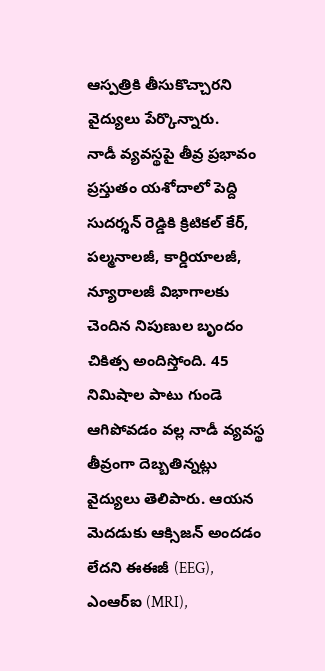ఆస్పత్రికి తీసుకొచ్చారని వైద్యులు పేర్కొన్నారు.
నాడీ వ్యవస్థపై తీవ్ర ప్రభావం
ప్రస్తుతం యశోదాలో పెద్ది సుదర్శన్ రెడ్డికి క్రిటికల్ కేర్, పల్మనాలజీ, కార్డియాలజీ, న్యూరాలజీ విభాగాలకు చెందిన నిపుణుల బృందం చికిత్స అందిస్తోంది. 45 నిమిషాల పాటు గుండె ఆగిపోవడం వల్ల నాడీ వ్యవస్థ తీవ్రంగా దెబ్బతిన్నట్లు వైద్యులు తెలిపారు. ఆయన మెదడుకు ఆక్సిజన్ అందడం లేదని ఈఈజీ (EEG), ఎంఆర్ఐ (MRI),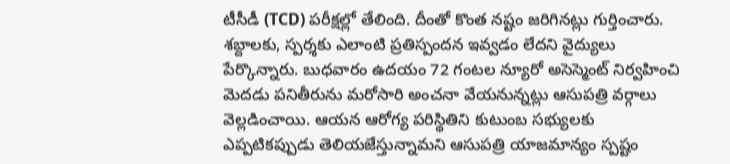టీసీడీ (TCD) పరీక్షల్లో తేలింది. దీంతో కొంత నష్టం జరిగినట్లు గుర్తించారు. శబ్దాలకు, స్పర్శకు ఎలాంటి ప్రతిస్పందన ఇవ్వడం లేదని వైద్యులు పేర్కొన్నారు. బుధవారం ఉదయం 72 గంటల న్యూరో అసెస్మెంట్ నిర్వహించి మెదడు పనితీరును మరోసారి అంచనా వేయనున్నట్లు ఆసుపత్రి వర్గాలు వెల్లడించాయి. ఆయన ఆరోగ్య పరిస్థితిని కుటుంబ సభ్యులకు ఎప్పటికప్పుడు తెలియజేస్తున్నామని ఆసుపత్రి యాజమాన్యం స్పష్టం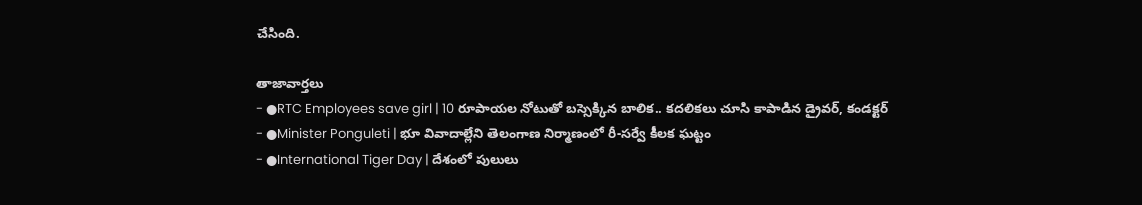చేసింది.

తాజావార్తలు
- ●RTC Employees save girl | 10 రూపాయల నోటుతో బస్సెక్కిన బాలిక.. కదలికలు చూసి కాపాడిన డ్రైవర్, కండక్టర్
- ●Minister Ponguleti | భూ వివాదాల్లేని తెలంగాణ నిర్మాణంలో రీ-సర్వే కీలక ఘట్టం
- ●International Tiger Day | దేశంలో పులులు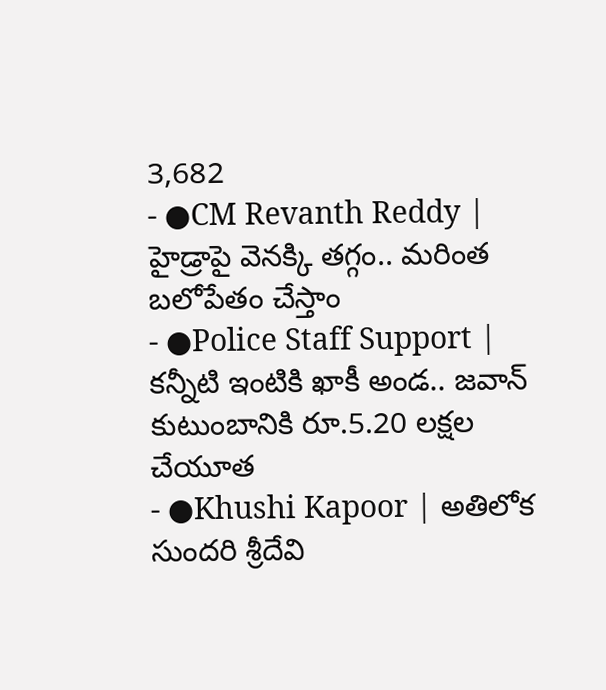3,682
- ●CM Revanth Reddy | హైడ్రాపై వెనక్కి తగ్గం.. మరింత బలోపేతం చేస్తాం
- ●Police Staff Support | కన్నీటి ఇంటికి ఖాకీ అండ.. జవాన్ కుటుంబానికి రూ.5.20 లక్షల చేయూత
- ●Khushi Kapoor | అతిలోక సుందరి శ్రీదేవి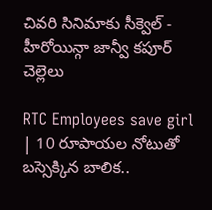చివరి సినిమాకు సీక్వెల్ - హీరోయిన్గా జాన్వీ కపూర్ చెల్లెలు

RTC Employees save girl | 10 రూపాయల నోటుతో బస్సెక్కిన బాలిక..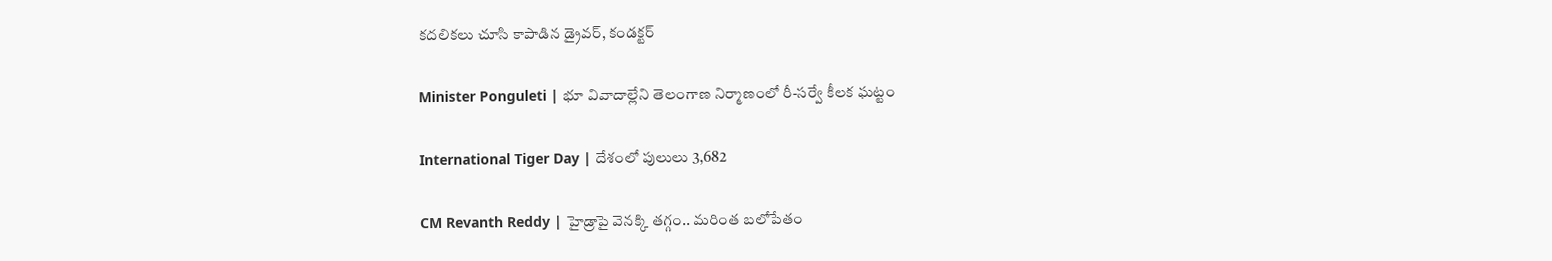కదలికలు చూసి కాపాడిన డ్రైవర్, కండక్టర్

Minister Ponguleti | భూ వివాదాల్లేని తెలంగాణ నిర్మాణంలో రీ-సర్వే కీలక ఘట్టం

International Tiger Day | దేశంలో పులులు 3,682

CM Revanth Reddy | హైడ్రాపై వెనక్కి తగ్గం.. మరింత బలోపేతం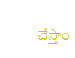చేస్తాం